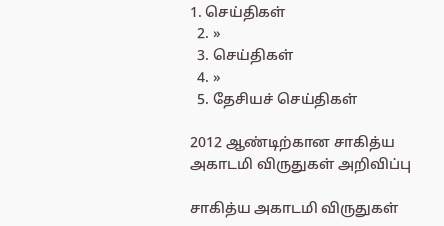1. செய்திகள்
  2. »
  3. செய்திகள்
  4. »
  5. தேசியச் செய்திகள்

2012 ஆண்டிற்கான சாகித்ய அகாடமி விருதுகள் அறிவிப்பு

சாகித்ய அகாடமி விருதுகள்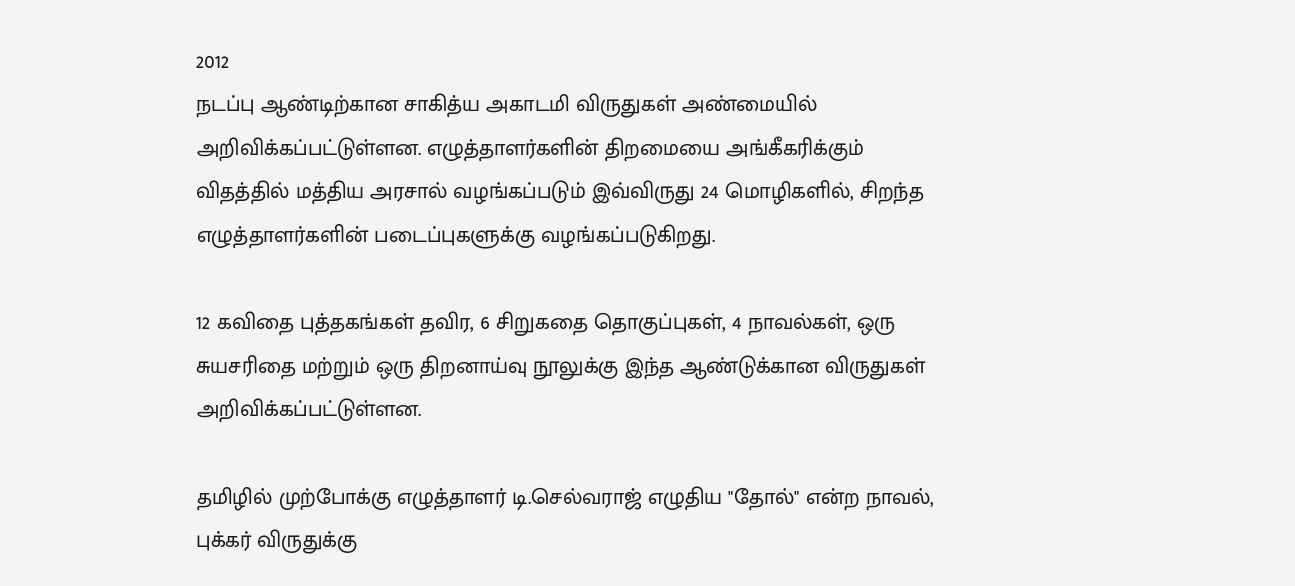2012
நடப்பு ஆண்டிற்கான சாகித்ய அகாடமி விருதுகள் அண்மையில் அறிவிக்கப்பட்டுள்ளன. எழுத்தாளர்களின் திறமையை அங்கீகரிக்கும் விதத்தில் மத்திய அரசால் வழங்கப்படும் இவ்விருது 24 மொழிகளில், சிறந்த எழுத்தாளர்களின் படைப்புகளுக்கு வழங்கப்படுகிறது.

12 கவிதை புத்தகங்கள் தவிர, 6 சிறுகதை தொகுப்புகள், 4 நாவல்கள், ஒரு சுயசரிதை மற்றும் ஒரு திறனாய்வு நூலுக்கு இந்த ஆண்டுக்கான விருதுகள் அறிவிக்கப்பட்டுள்ளன.

தமிழில் முற்போக்கு எழுத்தாளர் டி.செல்வராஜ் எழுதிய "தோல்" என்ற நாவல், புக்கர் விருதுக்கு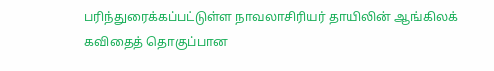பரிந்துரைக்கப்பட்டுள்ள நாவலாசிரியர் தாயிலின் ஆங்கிலக் கவிதைத் தொகுப்பான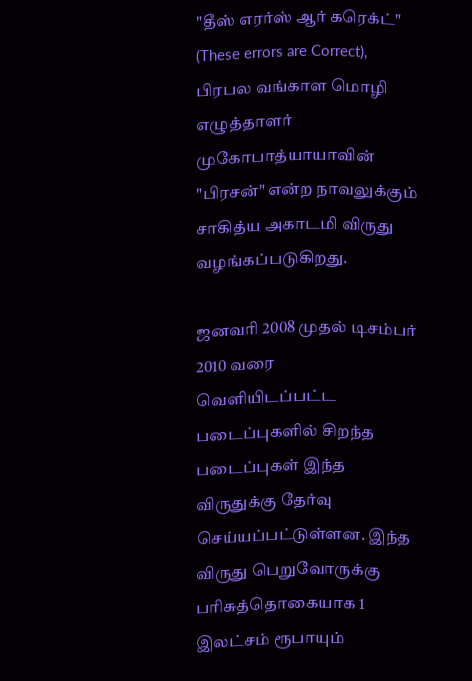"தீஸ் எரர்ஸ் ஆர் கரெக்ட்" (These errors are Correct), பிரபல வங்காள மொழி எழுத்தாளர் முகோபாத்யாயாவின் "பிரசன்" என்ற நாவலுக்கும் சாகித்ய அகாடமி விருது வழங்கப்படுகிறது.

ஜனவரி 2008 முதல் டிசம்பர் 2010 வரை வெளியிடப்பட்ட படைப்புகளில் சிறந்த படைப்புகள் இந்த விருதுக்கு தேர்வு செய்யப்பட்டுள்ளன. இந்த விருது பெறுவோருக்கு பரிசுத்தொகையாக 1 இலட்சம் ரூபாயும்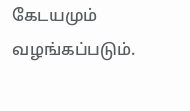கேடயமும் வழங்கப்படும்.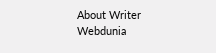About Writer
Webdunia